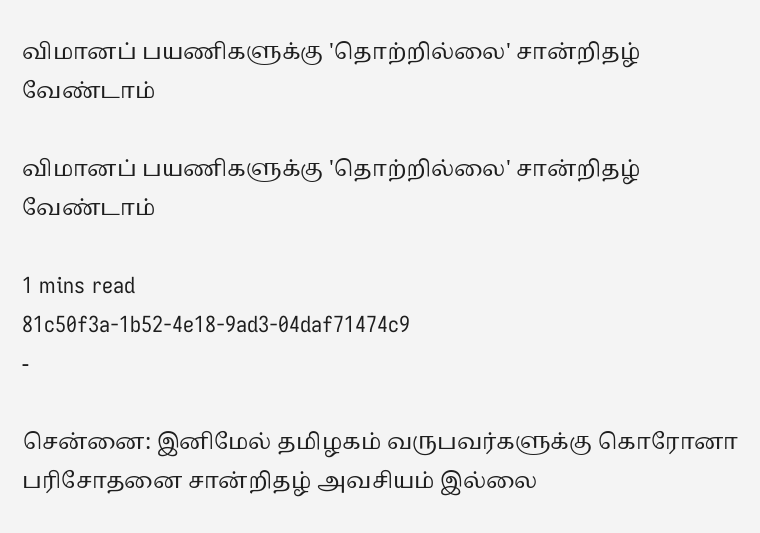விமானப் பயணிகளுக்கு 'தொற்றில்லை' சான்றிதழ் வேண்டாம்

விமானப் பயணிகளுக்கு 'தொற்றில்லை' சான்றிதழ் வேண்டாம்

1 mins read
81c50f3a-1b52-4e18-9ad3-04daf71474c9
-

சென்னை: இனிமேல் தமிழகம் வருபவர்களுக்கு கொரோனா பரிசோதனை சான்றிதழ் அவசியம் இல்லை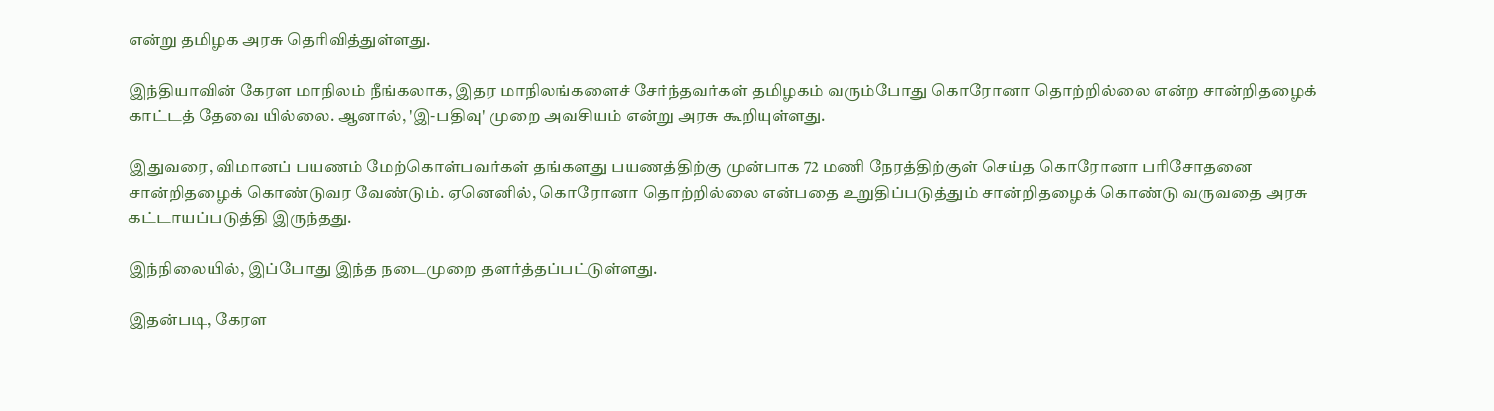என்று தமிழக அரசு தெரிவித்துள்ளது.

இந்தியாவின் கேரள மாநிலம் நீங்கலாக, இதர மாநிலங்களைச் சேர்ந்தவர்கள் தமிழகம் வரும்போது கொரோனா தொற்றில்லை என்ற சான்றிதழைக் காட்டத் தேவை யில்லை. ஆனால், 'இ-பதிவு' முறை அவசியம் என்று அரசு கூறியுள்ளது.

இதுவரை, விமானப் பயணம் மேற்கொள்பவர்கள் தங்களது பயணத்திற்கு முன்பாக 72 மணி நேரத்திற்குள் செய்த கொரோனா பரிசோதனை சான்றிதழைக் கொண்டுவர வேண்டும். ஏனெனில், கொரோனா தொற்றில்லை என்பதை உறுதிப்படுத்தும் சான்றிதழைக் கொண்டு வருவதை அரசு கட்டாயப்படுத்தி இருந்தது.

இந்நிலையில், இப்போது இந்த நடைமுறை தளர்த்தப்பட்டுள்ளது.

இதன்படி, கேரள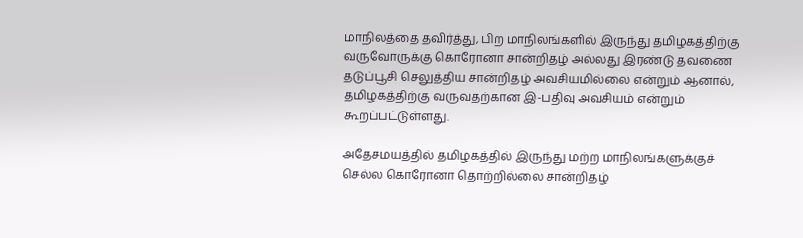மாநிலத்தை தவிர்த்து, பிற மாநிலங்களில் இருந்து தமிழகத்திற்கு வருவோருக்கு கொரோனா சான்றிதழ் அல்லது இரண்டு தவணை தடுப்பூசி செலுத்திய சான்றிதழ் அவசியமில்லை என்றும் ஆனால், தமிழகத்திற்கு வருவதற்கான இ-பதிவு அவசியம் என்றும் கூறப்பட்டுள்ளது.

அதேசமயத்தில் தமிழகத்தில் இருந்து மற்ற மாநிலங்களுக்குச் செல்ல கொரோனா தொற்றில்லை சான்றிதழ்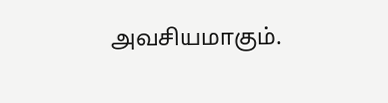அவசியமாகும்.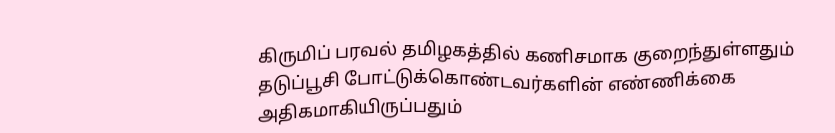கிருமிப் பரவல் தமிழகத்தில் கணிசமாக குறைந்துள்ளதும் தடுப்பூசி போட்டுக்கொண்டவர்களின் எண்ணிக்கை அதிகமாகியிருப்பதும்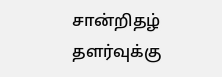சான்றிதழ் தளர்வுக்கு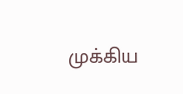முக்கிய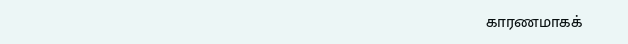காரணமாகக்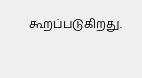கூறப்படுகிறது.